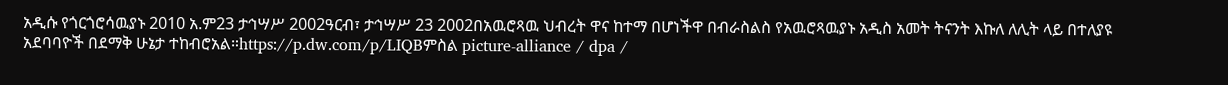አዲሱ የጎርጎሮሳዉያኑ 2010 አ.ም23 ታኅሣሥ 2002ዓርብ፣ ታኅሣሥ 23 2002በአዉሮጻዉ ህብረት ዋና ከተማ በሆነችዋ በብራስልስ የአዉሮጻዉያኑ አዲስ አመት ትናንት እኩለ ለሊት ላይ በተለያዩ አደባባዮች በደማቅ ሁኔታ ተከብሮአል።https://p.dw.com/p/LIQBምስል picture-alliance / dpa /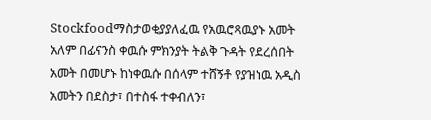Stockfoodማስታወቂያያለፈዉ የአዉሮጻዉያኑ አመት አለም በፊናንስ ቀዉሱ ምክንያት ትልቅ ጉዳት የደረሰበት አመት በመሆኑ ከነቀዉሱ በሰላም ተሸኝቶ የያዝነዉ አዲስ አመትን በደስታ፣ በተስፋ ተቀብለን፣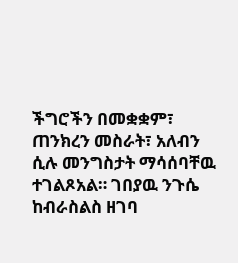ችግሮችን በመቋቋም፣ ጠንክረን መስራት፣ አለብን ሲሉ መንግስታት ማሳሰባቸዉ ተገልጾአል። ገበያዉ ንጉሴ ከብራስልስ ዘገባ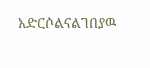አድርሶልናልገበያዉ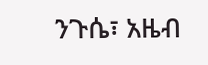ንጉሴ፣ አዜብ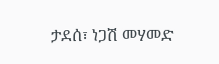ታደሰ፣ ነጋሽ መሃመድ